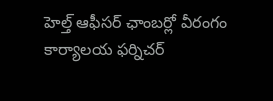హెల్త్ ఆఫీసర్ ఛాంబర్లో వీరంగం
కార్యాలయ ఫర్నిచర్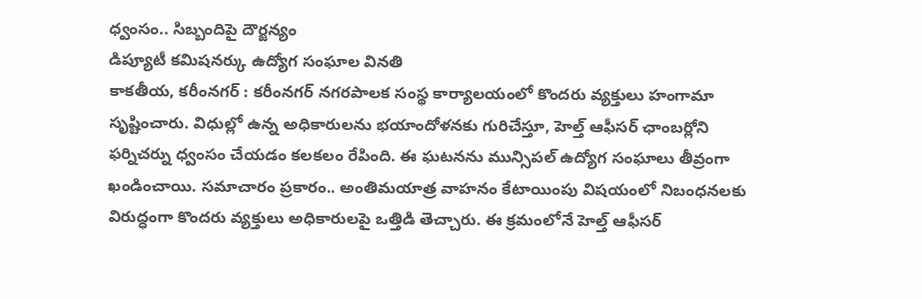ధ్వంసం.. సిబ్బందిపై దౌర్జన్యం
డిప్యూటీ కమిషనర్కు ఉద్యోగ సంఘాల వినతి
కాకతీయ, కరీంనగర్ : కరీంనగర్ నగరపాలక సంస్థ కార్యాలయంలో కొందరు వ్యక్తులు హంగామా సృష్టించారు. విధుల్లో ఉన్న అధికారులను భయాందోళనకు గురిచేస్తూ, హెల్త్ ఆఫీసర్ ఛాంబర్లోని ఫర్నిచర్ను ధ్వంసం చేయడం కలకలం రేపింది. ఈ ఘటనను మున్సిపల్ ఉద్యోగ సంఘాలు తీవ్రంగా ఖండించాయి. సమాచారం ప్రకారం.. అంతిమయాత్ర వాహనం కేటాయింపు విషయంలో నిబంధనలకు విరుద్ధంగా కొందరు వ్యక్తులు అధికారులపై ఒత్తిడి తెచ్చారు. ఈ క్రమంలోనే హెల్త్ ఆఫీసర్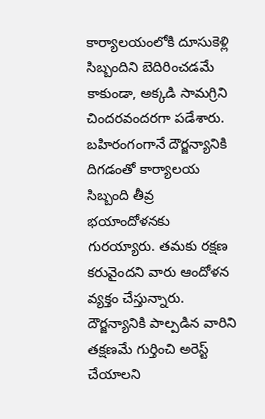కార్యాలయంలోకి దూసుకెళ్లి సిబ్బందిని బెదిరించడమే కాకుండా, అక్కడి సామగ్రిని చిందరవందరగా పడేశారు. బహిరంగంగానే దౌర్జన్యానికి దిగడంతో కార్యాలయ సిబ్బంది తీవ్ర భయాందోళనకు గురయ్యారు. తమకు రక్షణ కరువైందని వారు ఆందోళన వ్యక్తం చేస్తున్నారు. దౌర్జన్యానికి పాల్పడిన వారిని తక్షణమే గుర్తించి అరెస్ట్ చేయాలని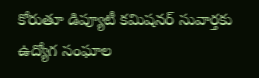కోరుతూ డిప్యూటీ కమిషనర్ సువార్తకు ఉద్యోగ సంఘాల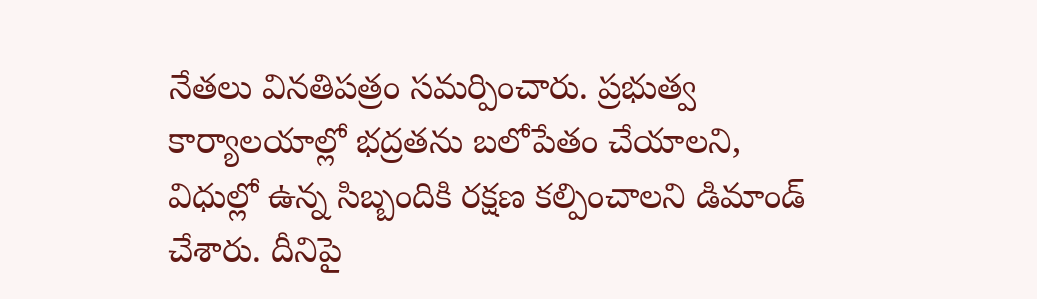నేతలు వినతిపత్రం సమర్పించారు. ప్రభుత్వ కార్యాలయాల్లో భద్రతను బలోపేతం చేయాలని, విధుల్లో ఉన్న సిబ్బందికి రక్షణ కల్పించాలని డిమాండ్ చేశారు. దీనిపై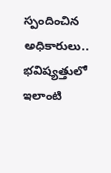స్పందించిన అధికారులు.. భవిష్యత్తులో ఇలాంటి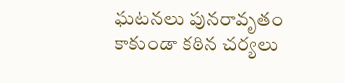ఘటనలు పునరావృతం కాకుండా కఠిన చర్యలు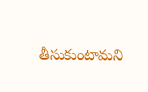తీసుకుంటామని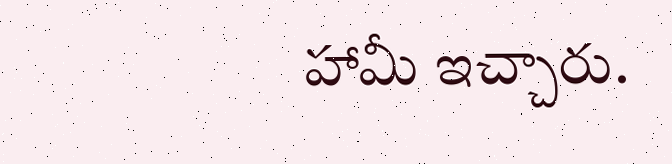హామీ ఇచ్చారు.